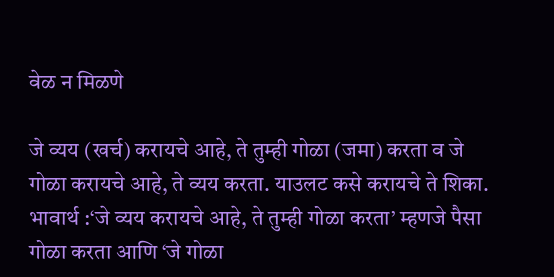वेळ न मिळणे

जे व्यय (खर्च) करायचे आहे, ते तुम्ही गोळा (जमा) करता व जे गोळा करायचे आहे, ते व्यय करता. याउलट कसे करायचे ते शिका. भावार्थ :‘जे व्यय करायचे आहे, ते तुम्ही गोळा करता’ म्हणजे पैसा गोळा करता आणि ‘जे गोळा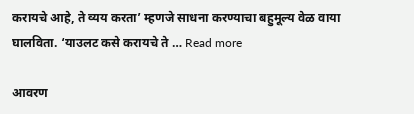करायचे आहे, ते व्यय करता’ म्हणजे साधना करण्याचा बहुमूल्य वेळ वाया घालविता. ‘याउलट कसे करायचे ते … Read more

आवरण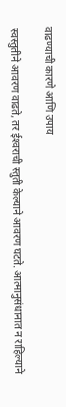वाढण्याची कारणे आणि उपाय

स्वस्तुतीने आवरण वाढते, तर ईश्‍वराची स्तुती केल्याने आवरण घटते. आत्मानुसंधानात न राहिल्याने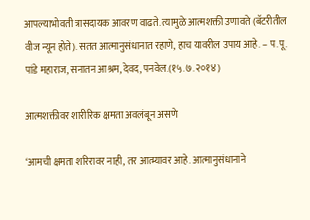आपल्याभोवती त्रासदायक आवरण वाढते. त्यामुळे आत्मशक्ती उणावते (बॅटरीतील वीज न्यून होते). सतत आत्मानुसंधानात रहाणे, हाच यावरील उपाय आहे. – प.पू. पांडे महाराज, सनातन आश्रम, देवद, पनवेल.(१५.७.२०१४)

आत्मशक्तीवर शारीरिक क्षमता अवलंबून असणे

‘आमची क्षमता शरिरावर नाही, तर आत्म्यावर आहे. आत्मानुसंधानाने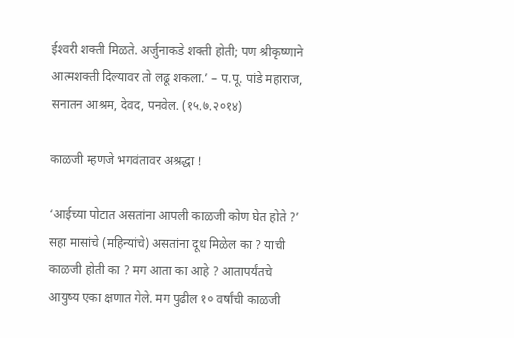ईश्‍वरी शक्ती मिळते. अर्जुनाकडे शक्ती होती; पण श्रीकृष्णाने आत्मशक्ती दिल्यावर तो लढू शकला.’ – प.पू. पांडे महाराज, सनातन आश्रम, देवद, पनवेल. (१५.७.२०१४)

काळजी म्हणजे भगवंतावर अश्रद्धा !

‘आईच्या पोटात असतांना आपली काळजी कोण घेत होते ?’ सहा मासांचे (महिन्यांचे) असतांना दूध मिळेल का ? याची काळजी होती का ? मग आता का आहे ? आतापर्यंतचे आयुष्य एका क्षणात गेले. मग पुढील १० वर्षांची काळजी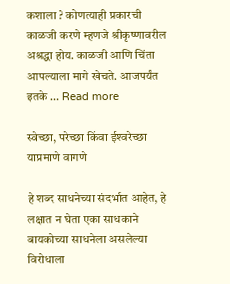कशाला ? कोणत्याही प्रकारची काळजी करणे म्हणजे श्रीकृष्णावरील अश्रद्धा होय. काळजी आणि चिंता आपल्याला मागे खेचते. आजपर्यंत इतके … Read more

स्वेच्छा, परेच्छा किंवा ईश्‍वरेच्छा याप्रमाणे वागणे

हे शब्द साधनेच्या संदर्भात आहेत, हे लक्षात न घेता एका साधकाने बायकोच्या साधनेला असलेल्या विरोधाला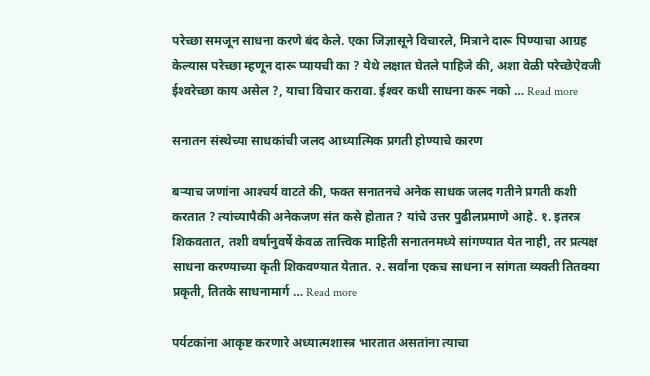परेच्छा समजून साधना करणे बंद केले. एका जिज्ञासूने विचारले, मित्राने दारू पिण्याचा आग्रह केल्यास परेच्छा म्हणून दारू प्यायची का ? येथे लक्षात घेतले पाहिजे की, अशा वेळी परेच्छेऐवजी ईश्‍वरेच्छा काय असेल ?, याचा विचार करावा. ईश्‍वर कधी साधना करू नको … Read more

सनातन संस्थेच्या साधकांची जलद आध्यात्मिक प्रगती होण्याचे कारण

बर्‍याच जणांना आश्‍चर्य वाटते की, फक्त सनातनचे अनेक साधक जलद गतीने प्रगती कशी करतात ? त्यांच्यापैकी अनेकजण संत कसे होतात ? यांचे उत्तर पुढीलप्रमाणे आहे. १. इतरत्र शिकवतात, तशी वर्षानुवर्षे केवळ तात्त्विक माहिती सनातनमध्ये सांगण्यात येत नाही, तर प्रत्यक्ष साधना करण्याच्या कृती शिकवण्यात येतात. २. सर्वांना एकच साधना न सांगता व्यक्ती तितक्या प्रकृती, तितके साधनामार्ग … Read more

पर्यटकांना आकृष्ट करणारे अध्यात्मशास्त्र भारतात असतांना त्याचा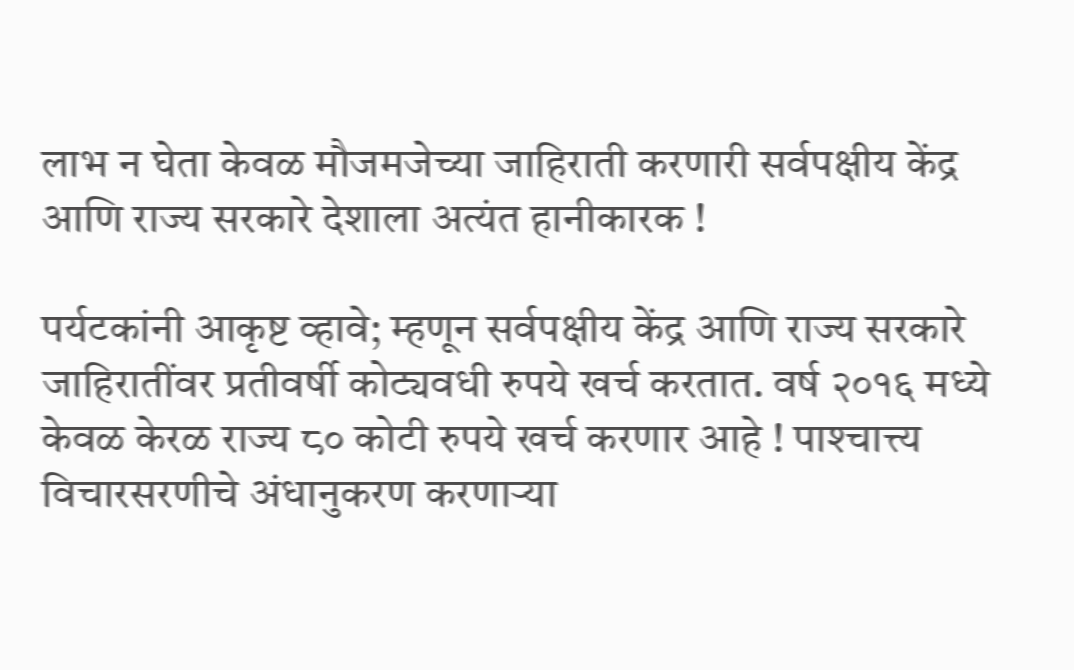लाभ न घेता केवळ मौजमजेच्या जाहिराती करणारी सर्वपक्षीय केंद्र आणि राज्य सरकारे देशाला अत्यंत हानीकारक !

पर्यटकांनी आकृष्ट व्हावे; म्हणून सर्वपक्षीय केंद्र आणि राज्य सरकारे जाहिरातींवर प्रतीवर्षी कोट्यवधी रुपये खर्च करतात. वर्ष २०१६ मध्ये केवळ केरळ राज्य ८० कोटी रुपये खर्च करणार आहे ! पाश्‍चात्त्य विचारसरणीचे अंधानुकरण करणार्‍या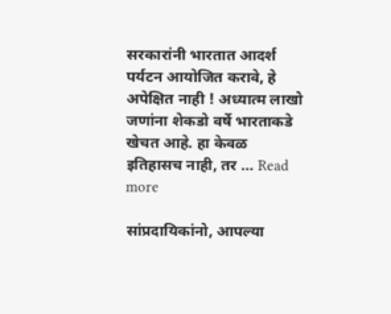सरकारांनी भारतात आदर्श पर्यटन आयोजित करावे, हे अपेक्षित नाही ! अध्यात्म लाखो जणांना शेकडो वर्षे भारताकडे खेचत आहे. हा केवळ इतिहासच नाही, तर … Read more

सांप्रदायिकांनो, आपल्या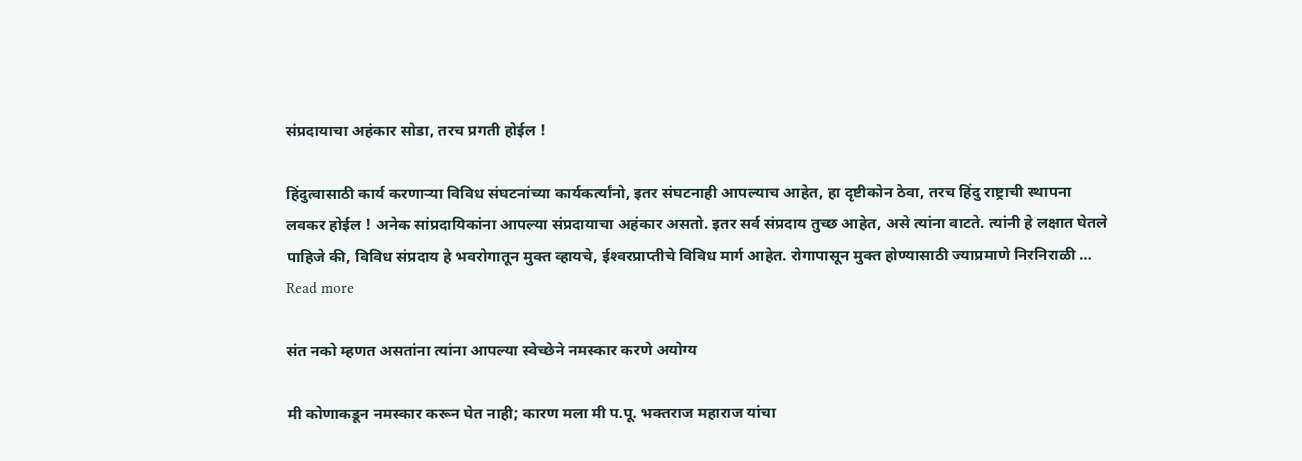संप्रदायाचा अहंकार सोडा, तरच प्रगती होईल !

हिंदुत्वासाठी कार्य करणार्‍या विविध संघटनांच्या कार्यकर्त्यांनो, इतर संघटनाही आपल्याच आहेत, हा दृष्टीकोन ठेवा, तरच हिंदु राष्ट्राची स्थापना लवकर होईल ! अनेक सांप्रदायिकांना आपल्या संप्रदायाचा अहंकार असतो. इतर सर्व संप्रदाय तुच्छ आहेत, असे त्यांना वाटते. त्यांनी हे लक्षात घेतले पाहिजे की, विविध संप्रदाय हे भवरोगातून मुक्त व्हायचे, ईश्‍वरप्राप्तीचे विविध मार्ग आहेत. रोगापासून मुक्त होण्यासाठी ज्याप्रमाणे निरनिराळी … Read more

संत नको म्हणत असतांना त्यांना आपल्या स्वेच्छेने नमस्कार करणे अयोग्य

मी कोणाकडून नमस्कार करून घेत नाही; कारण मला मी प.पू. भक्तराज महाराज यांचा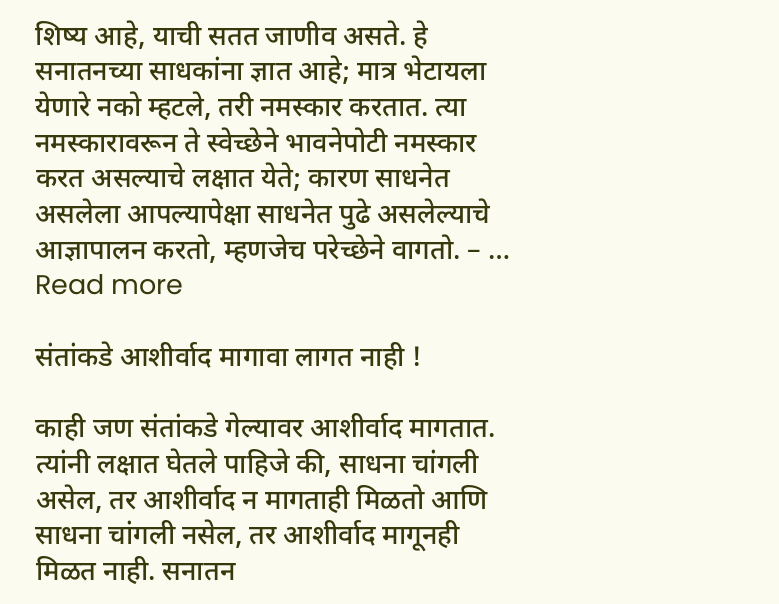शिष्य आहे, याची सतत जाणीव असते. हे सनातनच्या साधकांना ज्ञात आहे; मात्र भेटायला येणारे नको म्हटले, तरी नमस्कार करतात. त्या नमस्कारावरून ते स्वेच्छेने भावनेपोटी नमस्कार करत असल्याचे लक्षात येते; कारण साधनेत असलेला आपल्यापेक्षा साधनेत पुढे असलेल्याचे आज्ञापालन करतो, म्हणजेच परेच्छेने वागतो. – … Read more

संतांकडे आशीर्वाद मागावा लागत नाही !

काही जण संतांकडे गेल्यावर आशीर्वाद मागतात. त्यांनी लक्षात घेतले पाहिजे की, साधना चांगली असेल, तर आशीर्वाद न मागताही मिळतो आणि साधना चांगली नसेल, तर आशीर्वाद मागूनही मिळत नाही. सनातन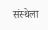संस्थेला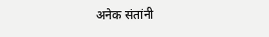अनेक संतांनी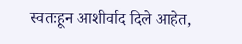स्वतःहून आशीर्वाद दिले आहेत,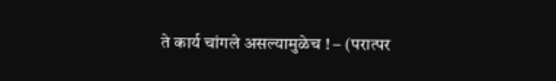ते कार्य चांगले असल्यामुळेच ! – (परात्पर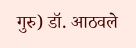गुरु) डॉ. आठवले